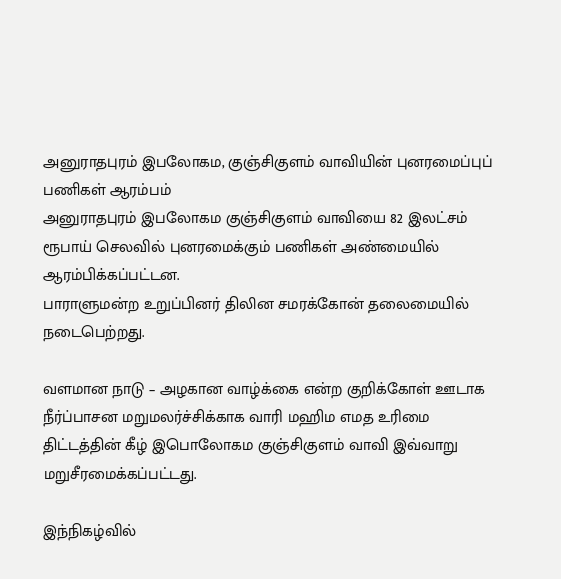அனுராதபுரம் இபலோகம, குஞ்சிகுளம் வாவியின் புனரமைப்புப் பணிகள் ஆரம்பம்
அனுராதபுரம் இபலோகம குஞ்சிகுளம் வாவியை 82 இலட்சம் ரூபாய் செலவில் புனரமைக்கும் பணிகள் அண்மையில் ஆரம்பிக்கப்பட்டன.
பாராளுமன்ற உறுப்பினர் திலின சமரக்கோன் தலைமையில் நடைபெற்றது.

வளமான நாடு – அழகான வாழ்க்கை என்ற குறிக்கோள் ஊடாக நீர்ப்பாசன மறுமலர்ச்சிக்காக வாரி மஹிம எமத உரிமை திட்டத்தின் கீழ் இபொலோகம குஞ்சிகுளம் வாவி இவ்வாறு மறுசீரமைக்கப்பட்டது.

இந்நிகழ்வில்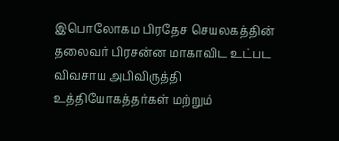இபொலோகம பிரதேச செயலகத்தின் தலைவர் பிரசன்ன மாகாவிட உட்பட விவசாய அபிவிருத்தி உத்தியோகத்தர்கள் மற்றும்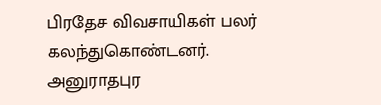பிரதேச விவசாயிகள் பலர் கலந்துகொண்டனர்.
அனுராதபுர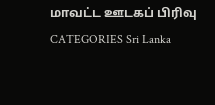மாவட்ட ஊடகப் பிரிவு
CATEGORIES Sri Lanka